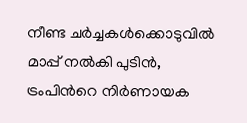നീണ്ട ചർച്ചകൾക്കൊടുവിൽ മാപ്പ് നൽകി പുടിൻ, ട്രംപിന്‍റെ നിർണായക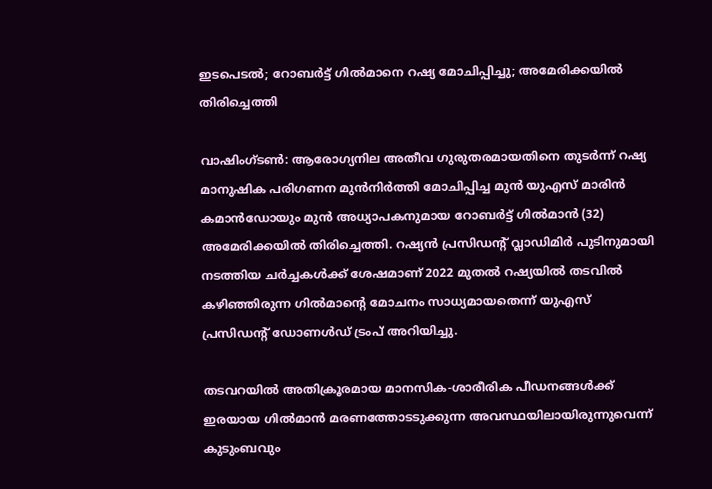ഇടപെടൽ; റോബർട്ട് ഗിൽമാനെ റഷ്യ മോചിപ്പിച്ചു; അമേരിക്കയിൽ തിരിച്ചെത്തി

വാഷിംഗ്ടൺ: ആരോഗ്യനില അതീവ ഗുരുതരമായതിനെ തുടർന്ന് റഷ്യ മാനുഷിക പരിഗണന മുൻനിർത്തി മോചിപ്പിച്ച മുൻ യുഎസ് മാരിൻ കമാൻഡോയും മുൻ അധ്യാപകനുമായ റോബർട്ട് ഗിൽമാൻ (32) അമേരിക്കയിൽ തിരിച്ചെത്തി. റഷ്യൻ പ്രസിഡന്റ് വ്ലാഡിമിർ പുടിനുമായി നടത്തിയ ചർച്ചകൾക്ക് ശേഷമാണ് 2022 മുതൽ റഷ്യയിൽ തടവിൽ കഴിഞ്ഞിരുന്ന ഗിൽമാന്‍റെ മോചനം സാധ്യമായതെന്ന് യുഎസ് പ്രസിഡന്‍റ് ഡോണൾഡ് ട്രംപ് അറിയിച്ചു.

തടവറയിൽ അതിക്രൂരമായ മാനസിക-ശാരീരിക പീഡനങ്ങൾക്ക് ഇരയായ ഗിൽമാൻ മരണത്തോടടുക്കുന്ന അവസ്ഥയിലായിരുന്നുവെന്ന് കുടുംബവും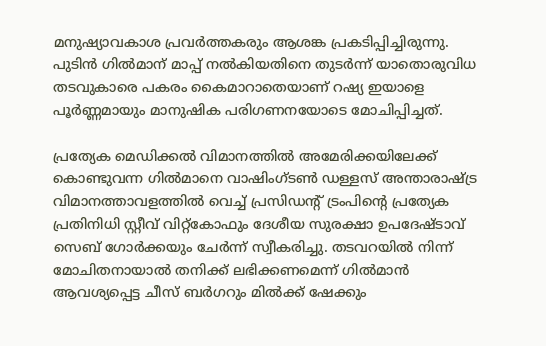മനുഷ്യാവകാശ പ്രവർത്തകരും ആശങ്ക പ്രകടിപ്പിച്ചിരുന്നു. പുടിൻ ഗിൽമാന് മാപ്പ് നൽകിയതിനെ തുടർന്ന് യാതൊരുവിധ തടവുകാരെ പകരം കൈമാറാതെയാണ് റഷ്യ ഇയാളെ പൂർണ്ണമായും മാനുഷിക പരിഗണനയോടെ മോചിപ്പിച്ചത്.

പ്രത്യേക മെഡിക്കൽ വിമാനത്തിൽ അമേരിക്കയിലേക്ക് കൊണ്ടുവന്ന ഗിൽമാനെ വാഷിംഗ്ടൺ ഡള്ളസ് അന്താരാഷ്ട്ര വിമാനത്താവളത്തിൽ വെച്ച് പ്രസിഡന്റ് ട്രംപിന്റെ പ്രത്യേക പ്രതിനിധി സ്റ്റീവ് വിറ്റ്‌കോഫും ദേശീയ സുരക്ഷാ ഉപദേഷ്ടാവ് സെബ് ഗോർക്കയും ചേർന്ന് സ്വീകരിച്ചു. തടവറയിൽ നിന്ന് മോചിതനായാൽ തനിക്ക് ലഭിക്കണമെന്ന് ഗിൽമാൻ ആവശ്യപ്പെട്ട ചീസ് ബർഗറും മിൽക്ക് ഷേക്കും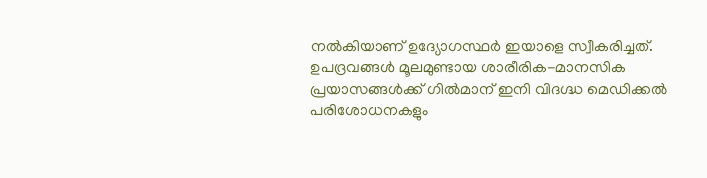നൽകിയാണ് ഉദ്യോഗസ്ഥർ ഇയാളെ സ്വീകരിച്ചത്. ഉപദ്രവങ്ങൾ മൂലമുണ്ടായ ശാരീരിക-മാനസിക പ്രയാസങ്ങൾക്ക് ഗിൽമാന് ഇനി വിദഗ്ദ്ധ മെഡിക്കൽ പരിശോധനകളും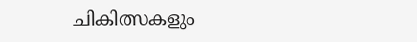ചികിത്സകളും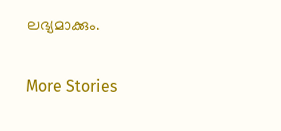ലഭ്യമാക്കും.

More Stories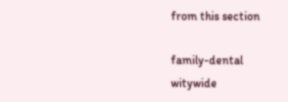from this section

family-dental
witywide